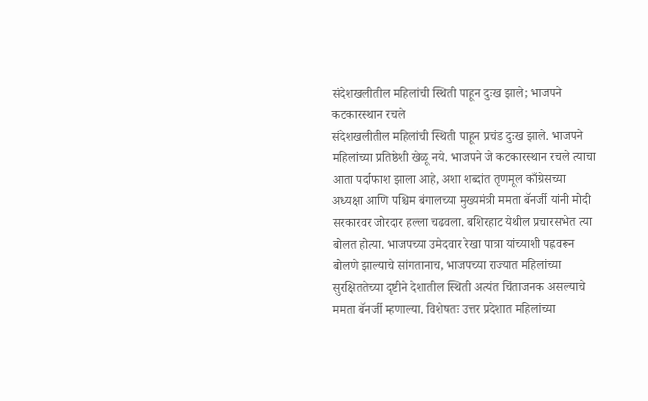संदेशखलीतील महिलांची स्थिती पाहून दुःख झाले; भाजपने कटकारस्थान रचले
संदेशखलीतील महिलांची स्थिती पाहून प्रचंड दुःख झाले. भाजपने महिलांच्या प्रतिष्ठेशी खेळू नये. भाजपने जे कटकारस्थान रचले त्याचा आता पर्दाफाश झाला आहे, अशा शब्दांत तृणमूल काँग्रेसच्या अध्यक्षा आणि पश्चिम बंगालच्या मुख्यमंत्री ममता बॅनर्जी यांनी मोदी सरकारवर जोरदार हल्ला चढवला. बशिरहाट येथील प्रचारसभेत त्या बोलत होत्या. भाजपच्या उमेदवार रेखा पात्रा यांच्याशी पह्नवरून बोलणे झाल्याचे सांगतानाच, भाजपच्या राज्यात महिलांच्या सुरक्षिततेच्या दृष्टीने देशातील स्थिती अत्यंत चिंताजनक असल्याचे ममता बॅनर्जी म्हणाल्या. विशेषतः उत्तर प्रदेशात महिलांच्या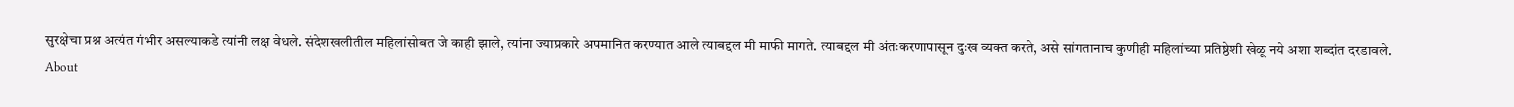सुरक्षेचा प्रश्न अत्यंत गंभीर असल्याकडे त्यांनी लक्ष वेधले. संदेशखलीतील महिलांसोबत जे काही झाले, त्यांना ज्याप्रकारे अपमानित करण्यात आले त्याबद्दल मी माफी मागते. त्याबद्दल मी अंतःकरणापासून दुःख व्यक्त करते, असे सांगतानाच कुणीही महिलांच्या प्रतिष्ठेशी खेळू नये अशा शब्दांत दरडावले.
About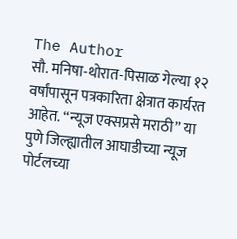The Author
सौ. मनिषा-थोरात-पिसाळ गेल्या १२ वर्षांपासून पत्रकारिता क्षेत्रात कार्यरत आहेत. ‘‘न्यूज एक्सप्रसे मराठी’’ या पुणे जिल्ह्यातील आघाडीच्या न्यूज पोर्टलच्या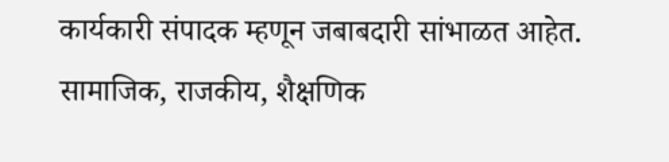कार्यकारी संपादक म्हणून जबाबदारी सांभाळत आहेत. सामाजिक, राजकीय, शैक्षणिक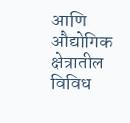आणि औद्योगिक क्षेत्रातील विविध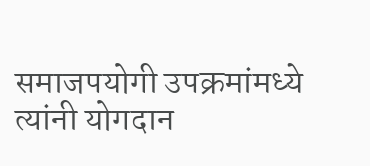समाजपयोगी उपक्रमांमध्ये त्यांनी योगदान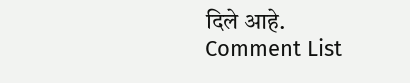दिले आहे.
Comment List